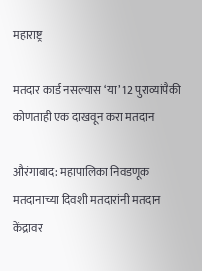महाराष्ट्र

मतदार कार्ड नसल्यास ‘या’ 12 पुराव्यांपैकी कोणताही एक दाखवून करा मतदान

औरंगाबाद: महापालिका निवडणूक मतदानाच्या दिवशी मतदारांनी मतदान केंद्रावर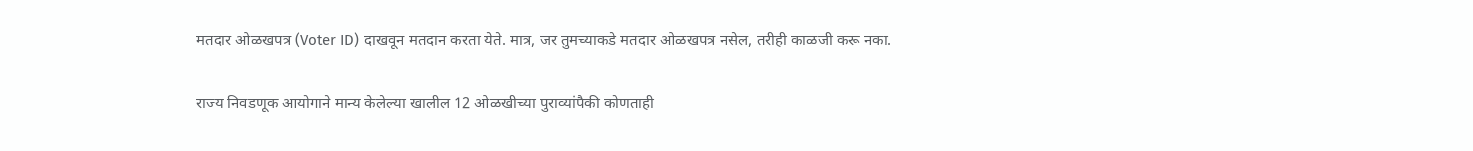मतदार ओळखपत्र (Voter ID) दाखवून मतदान करता येते. मात्र, जर तुमच्याकडे मतदार ओळखपत्र नसेल, तरीही काळजी करू नका.

राज्य निवडणूक आयोगाने मान्य केलेल्या खालील 12 ओळखीच्या पुराव्यांपैकी कोणताही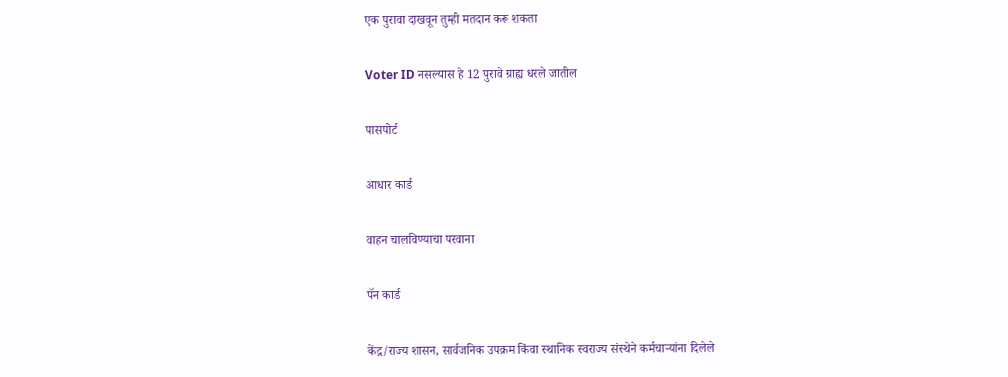एक पुरावा दाखवून तुम्ही मतदान करू शकता

Voter ID नसल्यास हे 12 पुरावे ग्राह्य धरले जातील

पासपोर्ट

आधार कार्ड

वाहन चालविण्याचा परवाना

पॅन कार्ड

केंद्र/राज्य शासन, सार्वजनिक उपक्रम किंवा स्थानिक स्वराज्य संस्थेने कर्मचाऱ्यांना दिलेले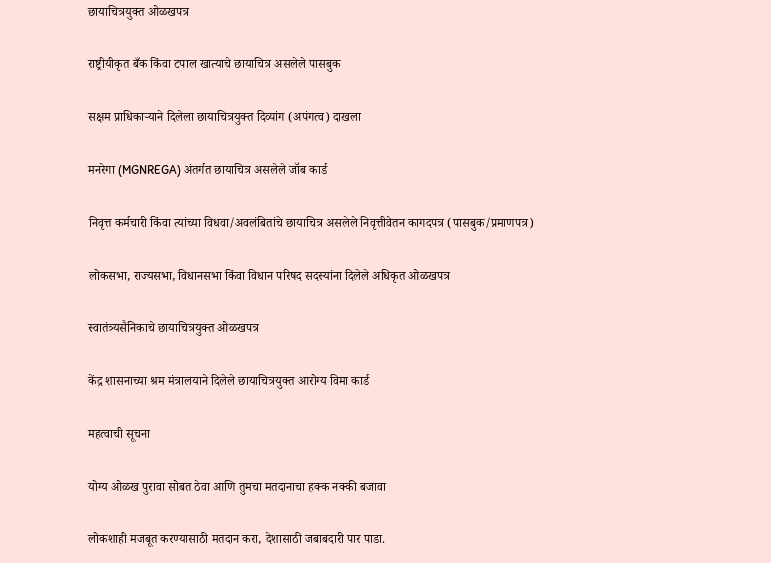छायाचित्रयुक्त ओळखपत्र

राष्ट्रीयीकृत बँक किंवा टपाल खात्याचे छायाचित्र असलेले पासबुक

सक्षम प्राधिकाऱ्याने दिलेला छायाचित्रयुक्त दिव्यांग (अपंगत्व) दाखला

मनरेगा (MGNREGA) अंतर्गत छायाचित्र असलेले जॉब कार्ड

निवृत्त कर्मचारी किंवा त्यांच्या विधवा/अवलंबितांचे छायाचित्र असलेले निवृत्तीवेतन कागदपत्र (पासबुक/प्रमाणपत्र)

लोकसभा, राज्यसभा, विधानसभा किंवा विधान परिषद सदस्यांना दिलेले अधिकृत ओळखपत्र

स्वातंत्र्यसैनिकाचे छायाचित्रयुक्त ओळखपत्र

केंद्र शासनाच्या श्रम मंत्रालयाने दिलेले छायाचित्रयुक्त आरोग्य विमा कार्ड

महत्वाची सूचना

योग्य ओळख पुरावा सोबत ठेवा आणि तुमचा मतदानाचा हक्क नक्की बजावा

लोकशाही मजबूत करण्यासाठी मतदान करा, देशासाठी जबाबदारी पार पाडा.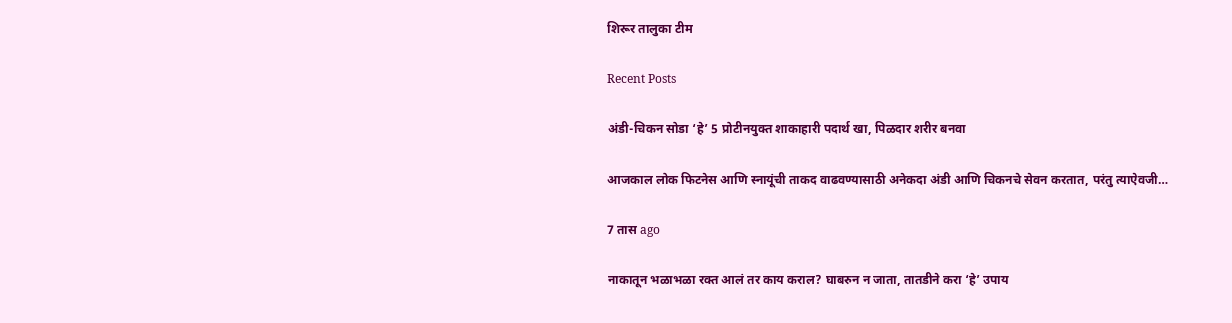शिरूर तालुका टीम

Recent Posts

अंडी-चिकन सोडा ‘हे’ 5 प्रोटीनयुक्त शाकाहारी पदार्थ खा, पिळदार शरीर बनवा

आजकाल लोक फिटनेस आणि स्नायूंची ताकद वाढवण्यासाठी अनेकदा अंडी आणि चिकनचे सेवन करतात, परंतु त्याऐवजी…

7 तास ago

नाकातून भळाभळा रक्त आलं तर काय कराल? घाबरुन न जाता, तातडीने करा ‘हे’ उपाय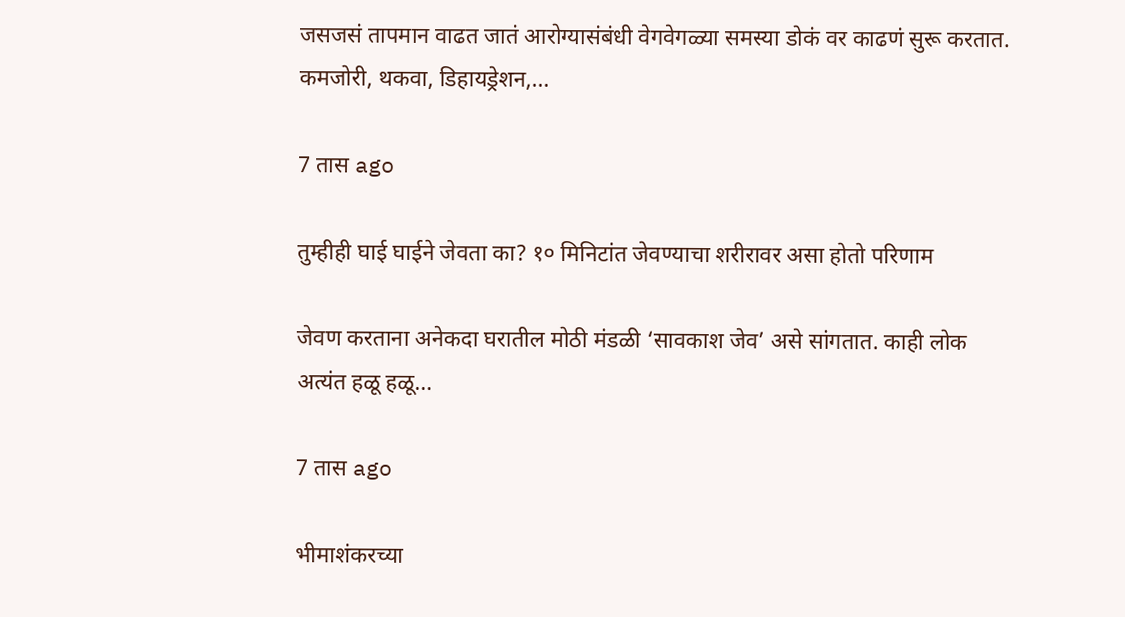जसजसं तापमान वाढत जातं आरोग्यासंबंधी वेगवेगळ्या समस्या डोकं वर काढणं सुरू करतात. कमजोरी, थकवा, डिहायड्रेशन,…

7 तास ago

तुम्हीही घाई घाईने जेवता का? १० मिनिटांत जेवण्याचा शरीरावर असा होतो परिणाम

जेवण करताना अनेकदा घरातील मोठी मंडळी ‘सावकाश जेव’ असे सांगतात. काही लोक अत्यंत हळू हळू…

7 तास ago

भीमाशंकरच्या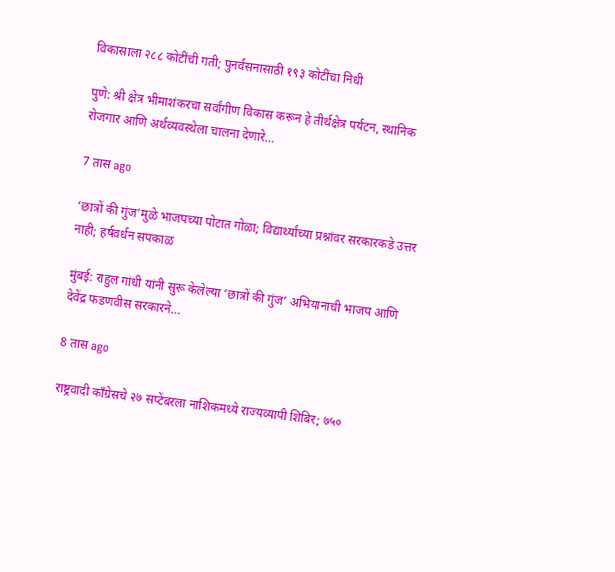विकासाला २८८ कोटींची गती; पुनर्वसनासाठी १९३ कोटींचा निधी

पुणे: श्री क्षेत्र भीमाशंकरचा सर्वांगीण विकास करून हे तीर्थक्षेत्र पर्यटन, स्थानिक रोजगार आणि अर्थव्यवस्थेला चालना देणारे…

7 तास ago

‘छात्रों की गुंज’मुळे भाजपच्या पोटात गोळा; विद्यार्थ्यांच्या प्रश्नांवर सरकारकडे उत्तर नाही; हर्षवर्धन सपकाळ

मुंबई: राहुल गांधी यांनी सुरू केलेल्या ‘छात्रों की गुंज’ अभियानाची भाजप आणि देवेंद्र फडणवीस सरकारने…

8 तास ago

राष्ट्रवादी काँग्रेसचे २७ सप्टेंबरला नाशिकमध्ये राज्यव्यापी शिबिर; ७५०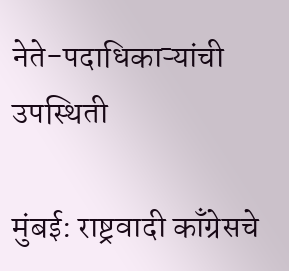नेते-पदाधिकाऱ्यांची उपस्थिती

मुंबई: राष्ट्रवादी काँग्रेसचे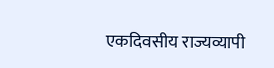एकदिवसीय राज्यव्यापी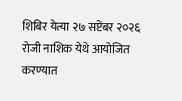शिबिर येत्या २७ सप्टेंबर २०२६ रोजी नाशिक येथे आयोजित करण्यात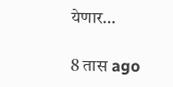येणार…

8 तास ago